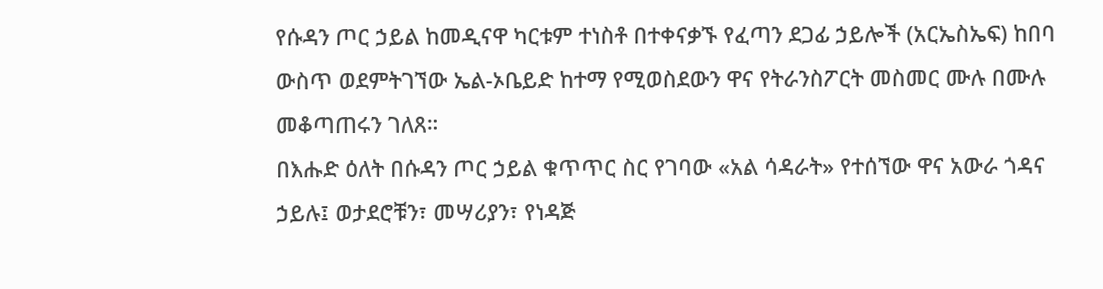የሱዳን ጦር ኃይል ከመዲናዋ ካርቱም ተነስቶ በተቀናቃኙ የፈጣን ደጋፊ ኃይሎች (አርኤስኤፍ) ከበባ ውስጥ ወደምትገኘው ኤል-ኦቤይድ ከተማ የሚወስደውን ዋና የትራንስፖርት መስመር ሙሉ በሙሉ መቆጣጠሩን ገለጸ።
በእሑድ ዕለት በሱዳን ጦር ኃይል ቁጥጥር ስር የገባው «አል ሳዳራት» የተሰኘው ዋና አውራ ጎዳና ኃይሉ፤ ወታደሮቹን፣ መሣሪያን፣ የነዳጅ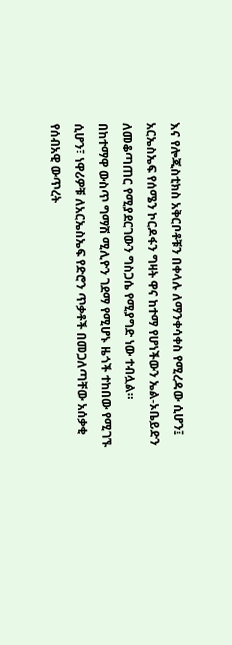እና የሎጂስቲክስ አቅርቦቶቹን በቀላሉ ለማንቀሳቀስ የሚረዳው ሲሆን፤ አርኤስኤፍ የሰሜን ኮርዶፋን ግዛት ዋና ከተማ የሆነችውን ኤል-ኦቤይድን ለመቆጣጠር የሚያደርገውን ግስጋሴ የሚያግድ ነው ተብሏል።
በከተማዋ ውስጥ ግማሽ ሚሊዮን ገደማ የሚሆኑ ዜጎች ተከበው የሚገኙ ሲሆን፣ ነዋሪዎቹ ለአርኤስኤፍ የድሮን ጥቃቶች በመጋለጣቸው አሰቃቂ የሰብአዊ ውጥረት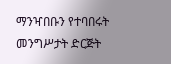ማንዣበቡን የተባበሩት መንግሥታት ድርጅት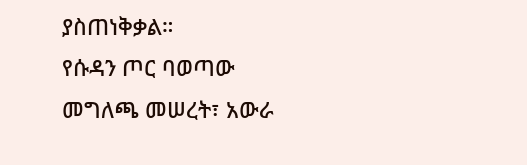ያስጠነቅቃል።
የሱዳን ጦር ባወጣው መግለጫ መሠረት፣ አውራ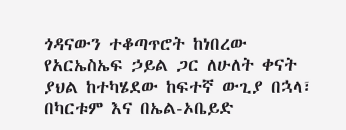ጎዳናውን ተቆጣጥሮት ከነበረው የአርኤስኤፍ ኃይል ጋር ለሁለት ቀናት ያህል ከተካሄደው ከፍተኛ ውጊያ በኋላ፣ በካርቱም እና በኤል-ኦቤይድ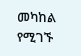መካከል የሚገኙ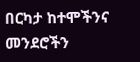በርካታ ከተሞችንና መንደሮችን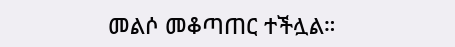መልሶ መቆጣጠር ተችሏል።